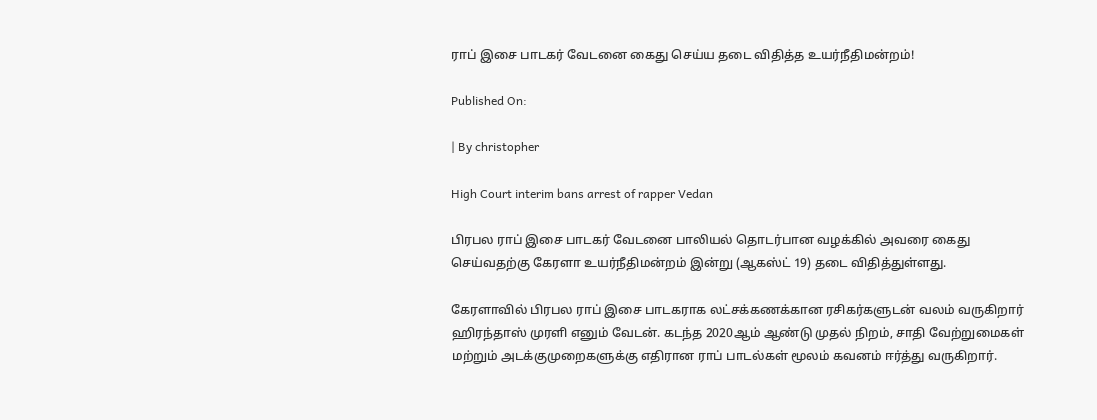ராப் இசை பாடகர் வேடனை கைது செய்ய தடை விதித்த உயர்நீதிமன்றம்!

Published On:

| By christopher

High Court interim bans arrest of rapper Vedan

பிரபல ராப் இசை பாடகர் வேடனை பாலியல் தொடர்பான வழக்கில் அவரை கைது செய்வதற்கு கேரளா உயர்நீதிமன்றம் இன்று (ஆகஸ்ட் 19) தடை விதித்துள்ளது.

கேரளாவில் பிரபல ராப் இசை பாடகராக லட்சக்கணக்கான ரசிகர்களுடன் வலம் வருகிறார் ஹிரந்தாஸ் முரளி எனும் வேடன். கடந்த 2020ஆம் ஆண்டு முதல் நிறம், சாதி வேற்றுமைகள் மற்றும் அடக்குமுறைகளுக்கு எதிரான ராப் பாடல்கள் மூலம் கவனம் ஈர்த்து வருகிறார்.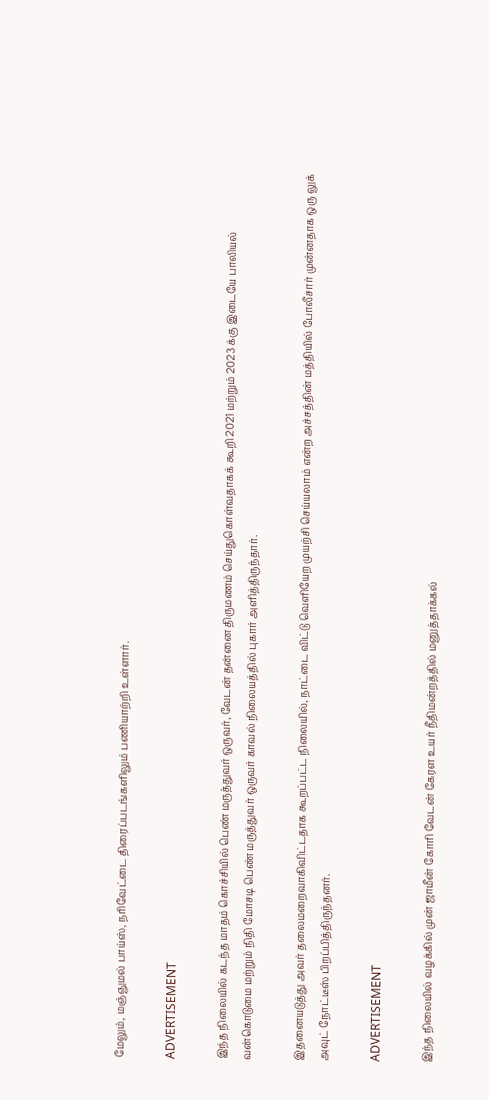மேலும், மஞ்ஞுமல் பாய்ஸ், நரிவேட்டை திரைப்படங்களிலும் பணியாற்றி உள்ளார்.

ADVERTISEMENT

இந்த நிலையில் கடந்த மாதம் கொச்சியில் பெண் மருத்துவர் ஒருவர், வேடன் தன்னை திருமணம் செய்துகொள்வதாகக் கூறி 2021 மற்றும் 2023 க்கு இடையே பாலியல் வன்கொடுமை மற்றும் நிதி மோசடி பெண் மருத்துவர் ஒருவர் காவல் நிலையத்தில் புகார் அளித்திருந்தார்.

இதனையடுத்து அவர் தலைமறைவாகிவிட்டதாக கூறப்பட்ட நிலையில், நாட்டை விட்டு வெளியேற முயற்சி செய்யலாம் என்ற அச்சத்தின் மத்தியில் போலீசார் முன்னதாக ஒரு லுக் அவுட் நோட்டீஸ் பிறப்பித்திருந்தனர்.

ADVERTISEMENT

இந்த நிலையில் வழக்கில் முன் ஜாமீன் கோரி வேடன் கேரள உயர் நீதிமன்றத்தில் மனுத்தாக்கல்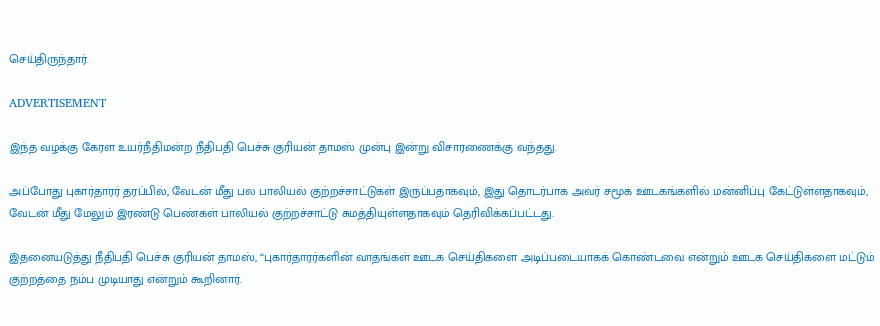செய்திருந்தார்.

ADVERTISEMENT

இந்த வழக்கு கேரள உயர்நீதிமன்ற நீதிபதி பெச்சு குரியன் தாமஸ் முன்பு இன்று விசாரணைக்கு வந்தது.

அப்போது புகார்தாரர் தரப்பில், வேடன் மீது பல பாலியல் குற்றச்சாட்டுகள் இருப்பதாகவும், இது தொடர்பாக அவர் சமூக ஊடகங்களில் மன்னிப்பு கேட்டுள்ளதாகவும், வேடன் மீது மேலும் இரண்டு பெண்கள் பாலியல் குற்றச்சாட்டு சுமத்தியுள்ளதாகவும் தெரிவிக்கப்பட்டது.

இதனையடுத்து நீதிபதி பெச்சு குரியன் தாமஸ், “புகார்தாரர்களின் வாதங்கள் ஊடக செய்திகளை அடிப்படையாகக் கொண்டவை என்றும் ஊடக செய்திகளை மட்டும் குற்றத்தை நம்ப முடியாது என்றும் கூறினார்.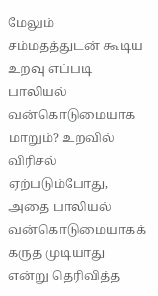மேலும் சம்மதத்துடன் கூடிய உறவு எப்படி பாலியல் வன்கொடுமையாக மாறும்? உறவில் விரிசல் ஏற்படும்போது, அதை பாலியல் வன்கொடுமையாகக் கருத முடியாது என்று தெரிவித்த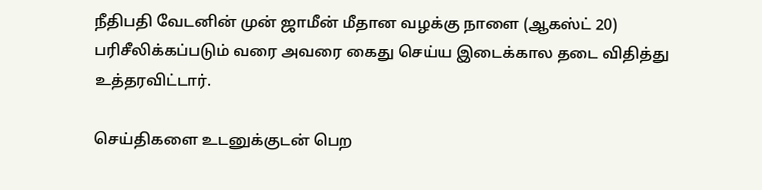நீதிபதி வேடனின் முன் ஜாமீன் மீதான வழக்கு நாளை (ஆகஸ்ட் 20) பரிசீலிக்கப்படும் வரை அவரை கைது செய்ய இடைக்கால தடை விதித்து உத்தரவிட்டார்.

செய்திகளை உடனுக்குடன் பெற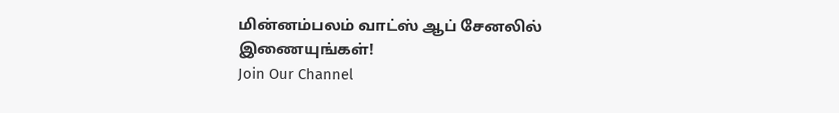மின்னம்பலம் வாட்ஸ் ஆப் சேனலில் இணையுங்கள்!
Join Our Channel